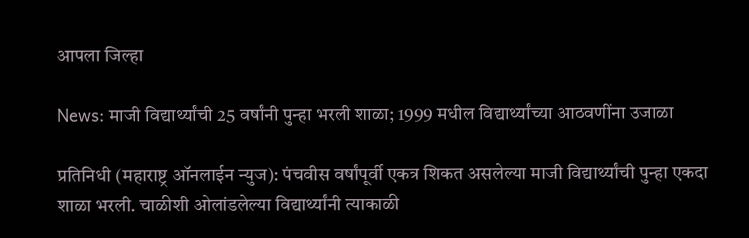आपला जिल्हा

News: माजी विद्यार्थ्यांची 25 वर्षांनी पुन्हा भरली शाळा; 1999 मधील विद्यार्थ्यांच्या आठवणींना उजाळा

प्रतिनिधी (महाराष्ट्र ऑनलाईन न्युज): पंचवीस वर्षांपूर्वी एकत्र शिकत असलेल्या माजी विद्यार्थ्यांची पुन्हा एकदा शाळा भरली. चाळीशी ओलांडलेल्या विद्यार्थ्यांनी त्याकाळी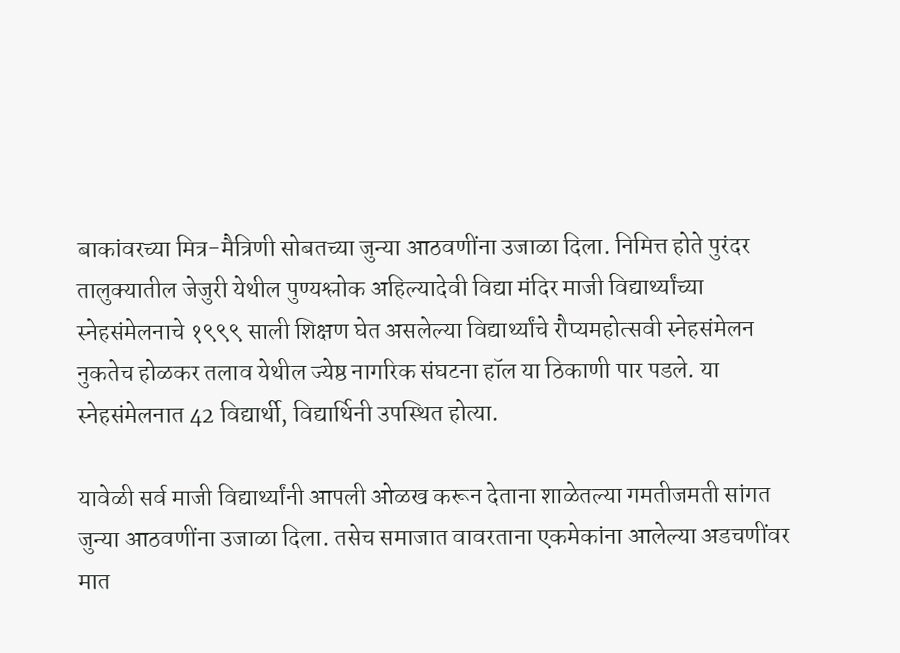बाकांवरच्या मित्र-मैत्रिणी सोबतच्या जुन्या आठवणींना उजाळा दिला. निमित्त होते पुरंदर तालुक्यातील जेजुरी येथील पुण्यश्लोक अहिल्यादेवी विद्या मंदिर माजी विद्यार्थ्यांच्या स्नेहसंमेलनाचे १९९९ साली शिक्षण घेत असलेल्या विद्यार्थ्यांचे रौप्यमहोत्सवी स्नेहसंमेलन नुकतेच होळकर तलाव येथील ज्येष्ठ नागरिक संघटना हॉल या ठिकाणी पार पडले. या स्नेहसंमेलनात 42 विद्यार्थी, विद्यार्थिनी उपस्थित होत्या.

यावेळी सर्व माजी विद्यार्थ्यांनी आपली ओळख करून देताना शाळेतल्या गमतीजमती सांगत जुन्या आठवणींना उजाळा दिला. तसेच समाजात वावरताना एकमेकांना आलेल्या अडचणींवर मात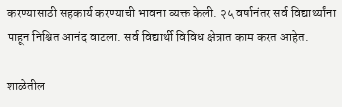करण्यासाठी सहकार्य करण्याची भावना व्यक्त केली. २५ वर्षानंतर सर्व विद्यार्थ्यांना पाहून निश्चित आनंद वाटला. सर्व विद्यार्थी विविध क्षेत्रात काम करत आहेत.

शाळेतील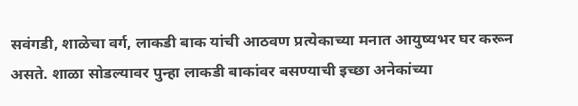सवंगडी, शाळेचा वर्ग, लाकडी बाक यांची आठवण प्रत्येकाच्या मनात आयुष्यभर घर करून असते. शाळा सोडल्यावर पुन्हा लाकडी बाकांवर बसण्याची इच्छा अनेकांच्या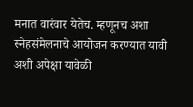मनात वारंवार येतेच. म्हणूनच अशा स्नेहसंमेलनाचे आयोजन करण्यात यावी अशी अपेक्षा यावेळी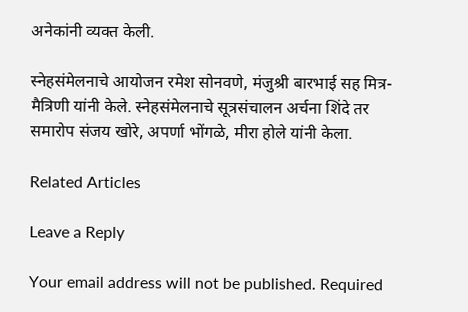अनेकांनी व्यक्त केली.

स्नेहसंमेलनाचे आयोजन रमेश सोनवणे, मंजुश्री बारभाई सह मित्र-मैत्रिणी यांनी केले. स्नेहसंमेलनाचे सूत्रसंचालन अर्चना शिंदे तर समारोप संजय खोरे, अपर्णा भोंगळे, मीरा होले यांनी केला.

Related Articles

Leave a Reply

Your email address will not be published. Required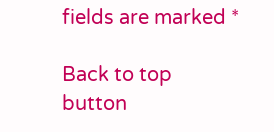fields are marked *

Back to top button